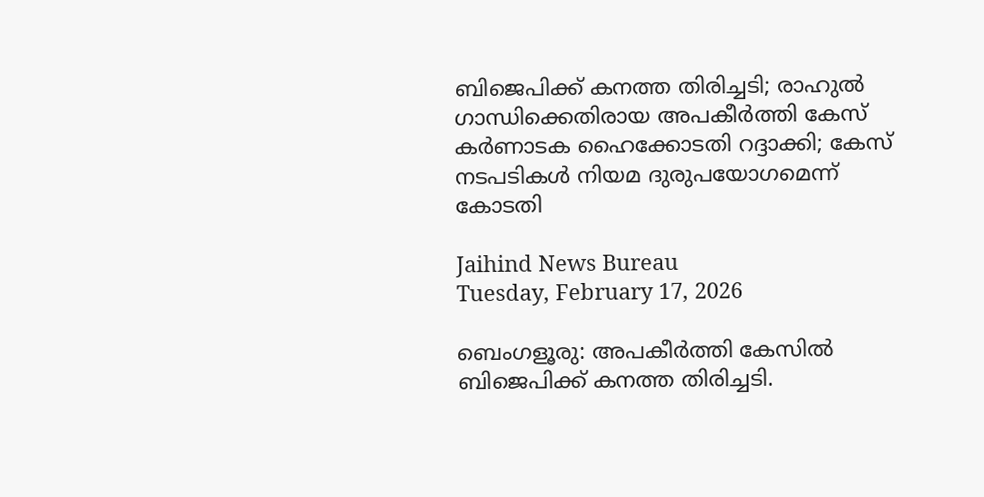ബിജെപിക്ക് കനത്ത തിരിച്ചടി; രാഹുല്‍ ഗാന്ധിക്കെതിരായ അപകീര്‍ത്തി കേസ് കര്‍ണാടക ഹൈക്കോടതി റദ്ദാക്കി; കേസ് നടപടികള്‍ നിയമ ദുരുപയോഗമെന്ന് കോടതി

Jaihind News Bureau
Tuesday, February 17, 2026

ബെംഗളൂരു: അപകീര്‍ത്തി കേസില്‍ ബിജെപിക്ക് കനത്ത തിരിച്ചടി.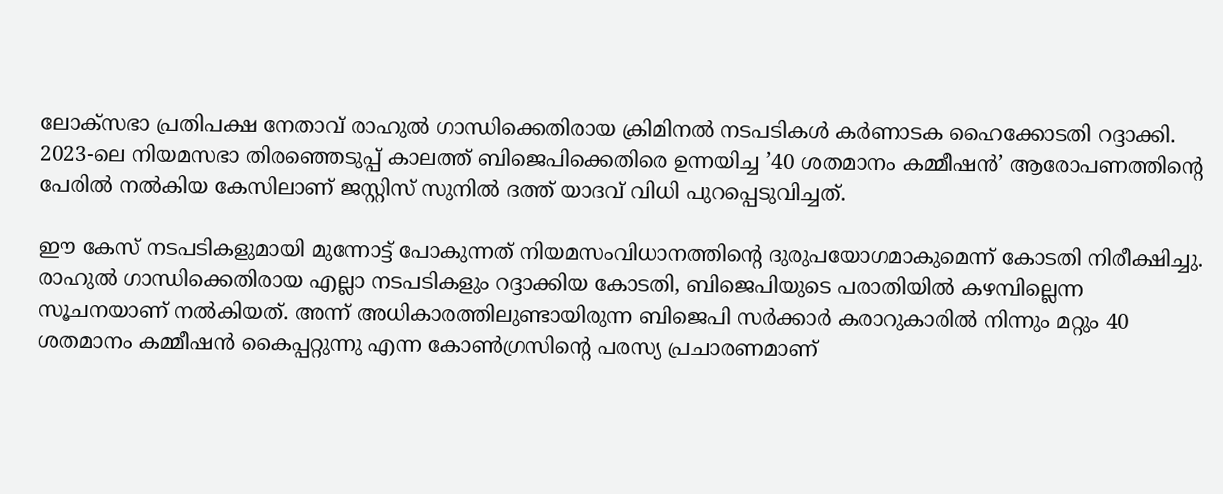ലോക്‌സഭാ പ്രതിപക്ഷ നേതാവ് രാഹുല്‍ ഗാന്ധിക്കെതിരായ ക്രിമിനല്‍ നടപടികള്‍ കര്‍ണാടക ഹൈക്കോടതി റദ്ദാക്കി. 2023-ലെ നിയമസഭാ തിരഞ്ഞെടുപ്പ് കാലത്ത് ബിജെപിക്കെതിരെ ഉന്നയിച്ച ’40 ശതമാനം കമ്മീഷന്‍’ ആരോപണത്തിന്റെ പേരില്‍ നല്‍കിയ കേസിലാണ് ജസ്റ്റിസ് സുനില്‍ ദത്ത് യാദവ് വിധി പുറപ്പെടുവിച്ചത്.

ഈ കേസ് നടപടികളുമായി മുന്നോട്ട് പോകുന്നത് നിയമസംവിധാനത്തിന്റെ ദുരുപയോഗമാകുമെന്ന് കോടതി നിരീക്ഷിച്ചു. രാഹുല്‍ ഗാന്ധിക്കെതിരായ എല്ലാ നടപടികളും റദ്ദാക്കിയ കോടതി, ബിജെപിയുടെ പരാതിയില്‍ കഴമ്പില്ലെന്ന സൂചനയാണ് നല്‍കിയത്. അന്ന് അധികാരത്തിലുണ്ടായിരുന്ന ബിജെപി സര്‍ക്കാര്‍ കരാറുകാരില്‍ നിന്നും മറ്റും 40 ശതമാനം കമ്മീഷന്‍ കൈപ്പറ്റുന്നു എന്ന കോണ്‍ഗ്രസിന്റെ പരസ്യ പ്രചാരണമാണ്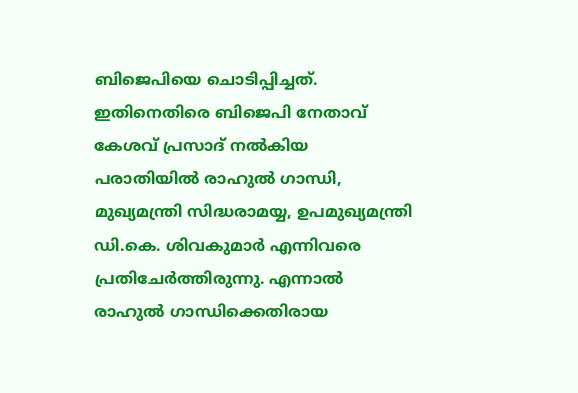ബിജെപിയെ ചൊടിപ്പിച്ചത്. ഇതിനെതിരെ ബിജെപി നേതാവ് കേശവ് പ്രസാദ് നല്‍കിയ പരാതിയില്‍ രാഹുല്‍ ഗാന്ധി, മുഖ്യമന്ത്രി സിദ്ധരാമയ്യ, ഉപമുഖ്യമന്ത്രി ഡി.കെ. ശിവകുമാര്‍ എന്നിവരെ പ്രതിചേര്‍ത്തിരുന്നു. എന്നാല്‍ രാഹുല്‍ ഗാന്ധിക്കെതിരായ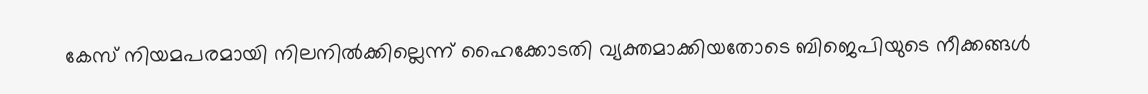കേസ് നിയമപരമായി നിലനില്‍ക്കില്ലെന്ന് ഹൈക്കോടതി വ്യക്തമാക്കിയതോടെ ബിജെപിയുടെ നീക്കങ്ങള്‍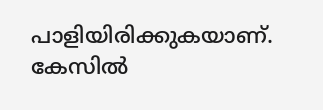പാളിയിരിക്കുകയാണ്. കേസില്‍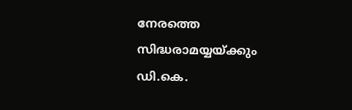നേരത്തെ സിദ്ധരാമയ്യയ്ക്കും ഡി.കെ.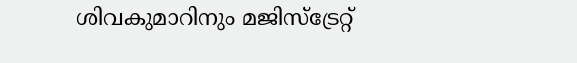ശിവകുമാറിനും മജിസ്ട്രേറ്റ്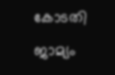കോടതി ജാമ്യം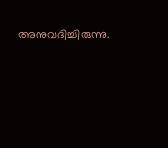അനുവദിച്ചിരുന്നു.